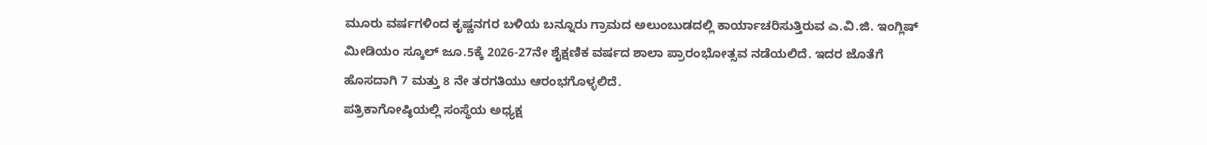ಮೂರು ವರ್ಷಗಳಿಂದ ಕೃಷ್ಣನಗರ ಬಳಿಯ ಬನ್ನೂರು ಗ್ರಾಮದ ಅಲುಂಬುಡದಲ್ಲಿ ಕಾರ್ಯಾಚರಿಸುತ್ತಿರುವ ಎ.ವಿ.ಜಿ. ಇಂಗ್ಲಿಷ್ ಮೀಡಿಯಂ ಸ್ಕೂಲ್ ಜೂ.5ಕ್ಕೆ 2026-27ನೇ ಶೈಕ್ಷಣಿಕ ವರ್ಷದ ಶಾಲಾ ಪ್ರಾರಂಭೋತ್ಸವ ನಡೆಯಲಿದೆ. ಇದರ ಜೊತೆಗೆ ಹೊಸದಾಗಿ 7 ಮತ್ತು 8 ನೇ ತರಗತಿಯು ಆರಂಭಗೊಳ್ಳಲಿದೆ.
ಪತ್ರಿಕಾಗೋಷ್ಠಿಯಲ್ಲಿ ಸಂಸ್ಥೆಯ ಅಧ್ಯಕ್ಷ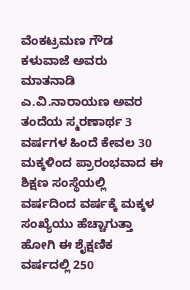ವೆಂಕಟ್ರಮಣ ಗೌಡ ಕಳುವಾಜೆ ಅವರು ಮಾತನಾಡಿ ಎ.ವಿ.ನಾರಾಯಣ ಅವರ ತಂದೆಯ ಸ್ಮರಣಾರ್ಥ 3 ವರ್ಷಗಳ ಹಿಂದೆ ಕೇವಲ 30 ಮಕ್ಕಳಿಂದ ಪ್ರಾರಂಭವಾದ ಈ ಶಿಕ್ಷಣ ಸಂಸ್ಥೆಯಲ್ಲಿ ವರ್ಷದಿಂದ ವರ್ಷಕ್ಕೆ ಮಕ್ಕಳ ಸಂಖ್ಯೆಯು ಹೆಚ್ಚಾಗುತ್ತಾ ಹೋಗಿ ಈ ಶೈಕ್ಷಣಿಕ ವರ್ಷದಲ್ಲಿ 250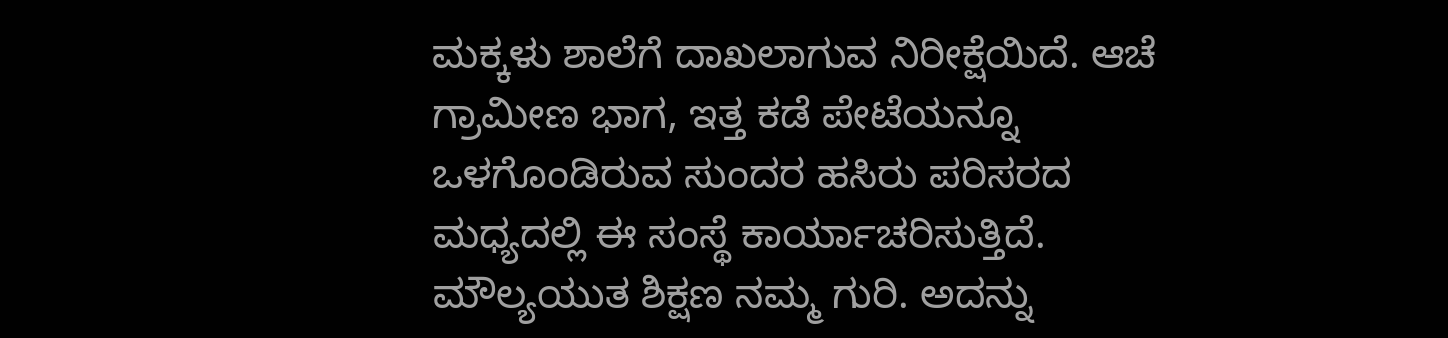ಮಕ್ಕಳು ಶಾಲೆಗೆ ದಾಖಲಾಗುವ ನಿರೀಕ್ಷೆಯಿದೆ. ಆಚೆ ಗ್ರಾಮೀಣ ಭಾಗ, ಇತ್ತ ಕಡೆ ಪೇಟೆಯನ್ನೂ ಒಳಗೊಂಡಿರುವ ಸುಂದರ ಹಸಿರು ಪರಿಸರದ ಮಧ್ಯದಲ್ಲಿ ಈ ಸಂಸ್ಥೆ ಕಾರ್ಯಾಚರಿಸುತ್ತಿದೆ.
ಮೌಲ್ಯಯುತ ಶಿಕ್ಷಣ ನಮ್ಮ ಗುರಿ. ಅದನ್ನು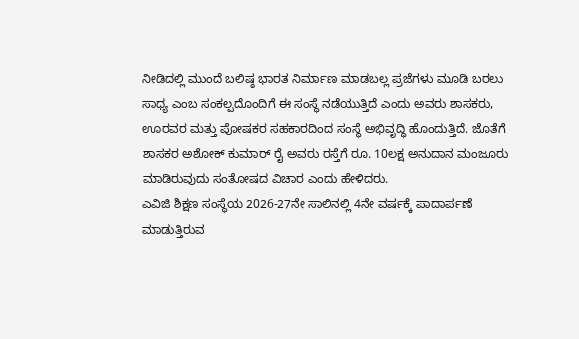ನೀಡಿದಲ್ಲಿ ಮುಂದೆ ಬಲಿಷ್ಠ ಭಾರತ ನಿರ್ಮಾಣ ಮಾಡಬಲ್ಲ ಪ್ರಜೆಗಳು ಮೂಡಿ ಬರಲು ಸಾಧ್ಯ ಎಂಬ ಸಂಕಲ್ಪದೊಂದಿಗೆ ಈ ಸಂಸ್ಥೆ ನಡೆಯುತ್ತಿದೆ ಎಂದು ಅವರು ಶಾಸಕರು, ಊರವರ ಮತ್ತು ಪೋಷಕರ ಸಹಕಾರದಿಂದ ಸಂಸ್ಥೆ ಅಭಿವೃದ್ಧಿ ಹೊಂದುತ್ತಿದೆ. ಜೊತೆಗೆ ಶಾಸಕರ ಅಶೋಕ್ ಕುಮಾರ್ ರೈ ಅವರು ರಸ್ತೆಗೆ ರೂ. 10ಲಕ್ಷ ಅನುದಾನ ಮಂಜೂರು ಮಾಡಿರುವುದು ಸಂತೋಷದ ವಿಚಾರ ಎಂದು ಹೇಳಿದರು.
ಎವಿಜಿ ಶಿಕ್ಷಣ ಸಂಸ್ಥೆಯ 2026-27ನೇ ಸಾಲಿನಲ್ಲಿ 4ನೇ ವರ್ಷಕ್ಕೆ ಪಾದಾರ್ಪಣೆ ಮಾಡುತ್ತಿರುವ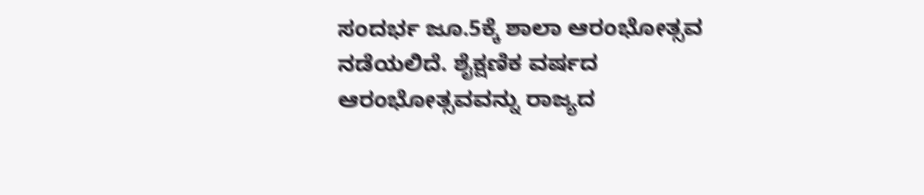ಸಂದರ್ಭ ಜೂ.5ಕ್ಕೆ ಶಾಲಾ ಆರಂಭೋತ್ಸವ ನಡೆಯಲಿದೆ. ಶೈಕ್ಷಣಿಕ ವರ್ಷದ ಆರಂಭೋತ್ಸವವನ್ನು ರಾಜ್ಯದ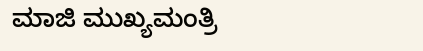ಮಾಜಿ ಮುಖ್ಯಮಂತ್ರಿ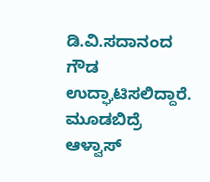ಡಿ.ವಿ.ಸದಾನಂದ ಗೌಡ ಉದ್ಘಾಟಿಸಲಿದ್ದಾರೆ. ಮೂಡಬಿದ್ರೆ ಆಳ್ವಾಸ್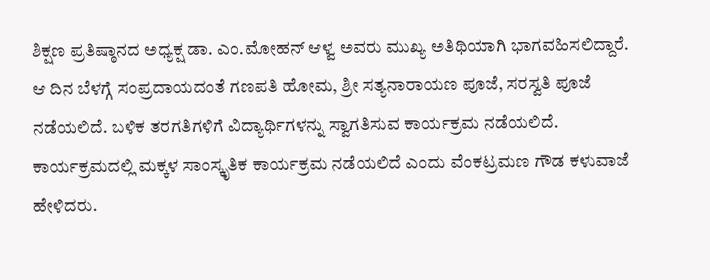ಶಿಕ್ಷಣ ಪ್ರತಿಷ್ಠಾನದ ಅಧ್ಯಕ್ಷ ಡಾ. ಎಂ.ಮೋಹನ್ ಆಳ್ವ ಅವರು ಮುಖ್ಯ ಅತಿಥಿಯಾಗಿ ಭಾಗವಹಿಸಲಿದ್ದಾರೆ. ಆ ದಿನ ಬೆಳಗ್ಗೆ ಸಂಪ್ರದಾಯದಂತೆ ಗಣಪತಿ ಹೋಮ, ಶ್ರೀ ಸತ್ಯನಾರಾಯಣ ಪೂಜೆ, ಸರಸ್ವತಿ ಪೂಜೆ ನಡೆಯಲಿದೆ. ಬಳಿಕ ತರಗತಿಗಳಿಗೆ ವಿದ್ಯಾರ್ಥಿಗಳನ್ನು ಸ್ವಾಗತಿಸುವ ಕಾರ್ಯಕ್ರಮ ನಡೆಯಲಿದೆ. ಕಾರ್ಯಕ್ರಮದಲ್ಲಿ ಮಕ್ಕಳ ಸಾಂಸ್ಕೃತಿಕ ಕಾರ್ಯಕ್ರಮ ನಡೆಯಲಿದೆ ಎಂದು ವೆಂಕಟ್ರಮಣ ಗೌಡ ಕಳುವಾಜೆ ಹೇಳಿದರು.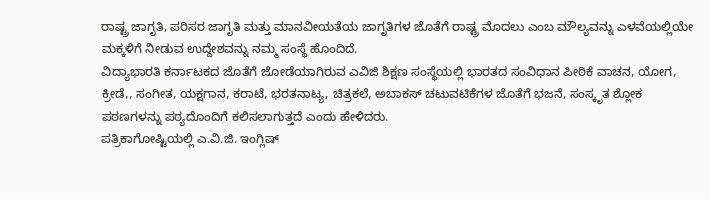ರಾಷ್ಟ್ರ ಜಾಗೃತಿ, ಪರಿಸರ ಜಾಗೃತಿ ಮತ್ತು ಮಾನವೀಯತೆಯ ಜಾಗೃತಿಗಳ ಜೊತೆಗೆ ರಾಷ್ಟ್ರ ಮೊದಲು ಎಂಬ ಮೌಲ್ಯವನ್ನು ಎಳವೆಯಲ್ಲಿಯೇ ಮಕ್ಕಳಿಗೆ ನೀಡುವ ಉದ್ದೇಶವನ್ನು ನಮ್ಮ ಸಂಸ್ಥೆ ಹೊಂದಿದೆ.
ವಿದ್ಯಾಭಾರತಿ ಕರ್ನಾಟಕದ ಜೊತೆಗೆ ಜೋಡೆಯಾಗಿರುವ ಎವಿಜಿ ಶಿಕ್ಷಣ ಸಂಸ್ಥೆಯಲ್ಲಿ ಭಾರತದ ಸಂವಿಧಾನ ಪೀಠಿಕೆ ವಾಚನ, ಯೋಗ, ಕ್ರೀಡೆ,, ಸಂಗೀತ, ಯಕ್ಷಗಾನ, ಕರಾಟೆ, ಭರತನಾಟ್ಯ, ಚಿತ್ರಕಲೆ, ಅಬಾಕಸ್ ಚಟುವಟಿಕೆಗಳ ಜೊತೆಗೆ ಭಜನೆ, ಸಂಸ್ಕೃತ ಶ್ಲೋಕ ಪಠಣಗಳನ್ನು ಪಠ್ಯದೊಂದಿಗೆ ಕಲಿಸಲಾಗುತ್ತದೆ ಎಂದು ಹೇಳಿದರು.
ಪತ್ರಿಕಾಗೋಷ್ಟಿಯಲ್ಲಿ ಎ.ವಿ.ಜಿ. ಇಂಗ್ಲಿಷ್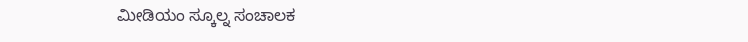ಮೀಡಿಯಂ ಸ್ಕೂಲ್ನ ಸಂಚಾಲಕ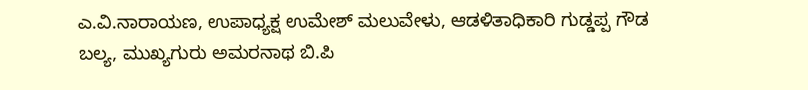ಎ.ವಿ.ನಾರಾಯಣ, ಉಪಾಧ್ಯಕ್ಷ ಉಮೇಶ್ ಮಲುವೇಳು, ಆಡಳಿತಾಧಿಕಾರಿ ಗುಡ್ಡಪ್ಪ ಗೌಡ ಬಲ್ಯ, ಮುಖ್ಯಗುರು ಅಮರನಾಥ ಬಿ.ಪಿ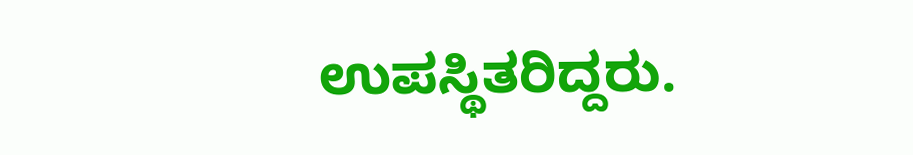ಉಪಸ್ಥಿತರಿದ್ದರು.